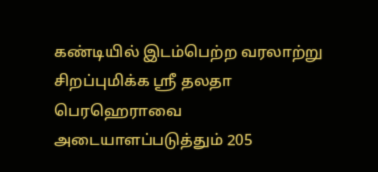கண்டியில் இடம்பெற்ற வரலாற்று சிறப்புமிக்க ஸ்ரீ தலதா பெரஹெராவை அடையாளப்படுத்தும் 205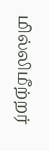மில்லிமீற்றர்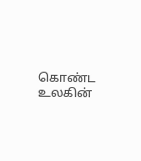கொண்ட உலகின்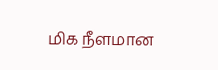மிக நீளமான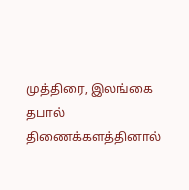முத்திரை, இலங்கை தபால் திணைக்களத்தினால்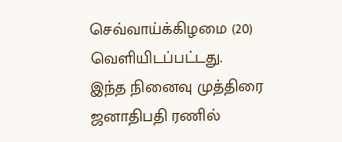செவ்வாய்க்கிழமை (20) வெளியிடப்பட்டது.
இந்த நினைவு முத்திரை ஜனாதிபதி ரணில்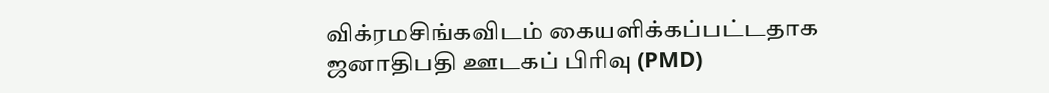விக்ரமசிங்கவிடம் கையளிக்கப்பட்டதாக ஜனாதிபதி ஊடகப் பிரிவு (PMD)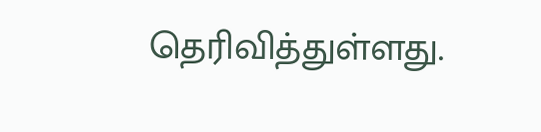தெரிவித்துள்ளது.